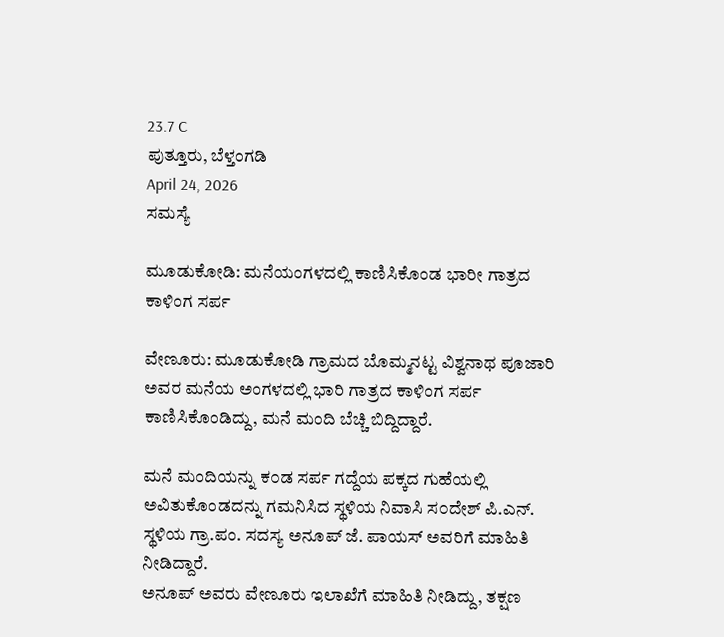23.7 C
ಪುತ್ತೂರು, ಬೆಳ್ತಂಗಡಿ
April 24, 2026
ಸಮಸ್ಯೆ

ಮೂಡುಕೋಡಿ: ಮನೆಯಂಗಳದಲ್ಲಿ ಕಾಣಿಸಿಕೊಂಡ ಭಾರೀ ಗಾತ್ರದ ಕಾಳಿಂಗ ಸರ್ಪ

ವೇಣೂರು: ಮೂಡುಕೋಡಿ ಗ್ರಾಮದ ಬೊಮ್ಮನಟ್ಟ ವಿಶ್ವನಾಥ ಪೂಜಾರಿ ಅವರ ಮನೆಯ ಅಂಗಳದಲ್ಲಿ ಭಾರಿ ಗಾತ್ರದ ಕಾಳಿಂಗ ಸರ್ಪ ಕಾಣಿಸಿಕೊಂಡಿದ್ದು, ಮನೆ ಮಂದಿ ಬೆಚ್ಚಿ ಬಿದ್ದಿದ್ದಾರೆ.

ಮನೆ ಮಂದಿಯನ್ನು ಕ೦ಡ ಸರ್ಪ ಗದ್ದೆಯ ಪಕ್ಕದ ಗುಹೆಯಲ್ಲಿ ಅವಿತುಕೊಂಡದನ್ನು ಗಮನಿಸಿದ ಸ್ಥಳಿಯ ನಿವಾಸಿ ಸ೦ದೇಶ್ ಪಿ.ಎನ್. ಸ್ಥಳಿಯ ಗ್ರಾ.ಪಂ. ಸದಸ್ಯ ಅನೂಪ್ ಜೆ. ಪಾಯಸ್ ಅವರಿಗೆ ಮಾಹಿತಿ ನೀಡಿದ್ದಾರೆ.
ಅನೂಪ್ ಅವರು ವೇಣೂರು ಇಲಾಖೆಗೆ ಮಾಹಿತಿ ನೀಡಿದ್ದು, ತಕ್ಷಣ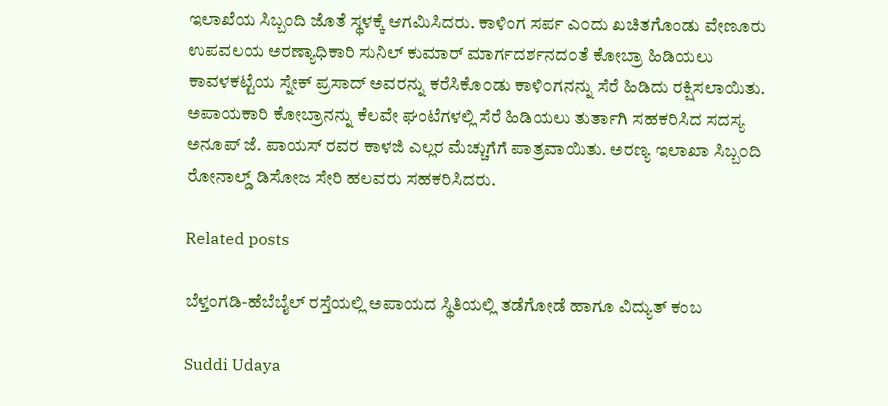ಇಲಾಖೆಯ ಸಿಬ್ಬಂದಿ ಜೊತೆ ಸ್ಥಳಕ್ಕೆ ಆಗಮಿಸಿದರು. ಕಾಳಿಂಗ ಸರ್ಪ ಎ೦ದು ಖಚಿತಗೊಂಡು ವೇಣೂರು ಉಪವಲಯ ಅರಣ್ಯಾಧಿಕಾರಿ ಸುನಿಲ್ ಕುಮಾರ್ ಮಾರ್ಗದರ್ಶನದ೦ತೆ ಕೋಬ್ರಾ ಹಿಡಿಯಲು ಕಾವಳಕಟ್ಟೆಯ ಸ್ನೇಕ್ ಪ್ರಸಾದ್ ಅವರನ್ನು ಕರೆಸಿಕೊ೦ಡು ಕಾಳಿ೦ಗನನ್ನು ಸೆರೆ ಹಿಡಿದು ರಕ್ಷಿಸಲಾಯಿತು. ಅಪಾಯಕಾರಿ ಕೋಬ್ರಾನನ್ನು ಕೆಲವೇ ಘಂಟೆಗಳಲ್ಲಿ ಸೆರೆ ಹಿಡಿಯಲು ತುರ್ತಾಗಿ ಸಹಕರಿಸಿದ ಸದಸ್ಯ ಅನೂಪ್ ಜೆ. ಪಾಯಸ್ ರವರ ಕಾಳಜಿ ಎಲ್ಲರ ಮೆಚ್ಚುಗೆಗೆ ಪಾತ್ರವಾಯಿತು. ಅರಣ್ಯ ಇಲಾಖಾ ಸಿಬ್ಬ೦ದಿ ರೋನಾಲ್ಡ್ ಡಿಸೋಜ ಸೇರಿ ಹಲವರು ಸಹಕರಿಸಿದರು.

Related posts

ಬೆಳ್ತಂಗಡಿ-ಹೆಬೆಬೈಲ್ ರಸ್ತೆಯಲ್ಲಿ ಅಪಾಯದ ಸ್ಥಿತಿಯಲ್ಲಿ ತಡೆಗೋಡೆ ಹಾಗೂ ವಿದ್ಯುತ್ ಕಂಬ

Suddi Udaya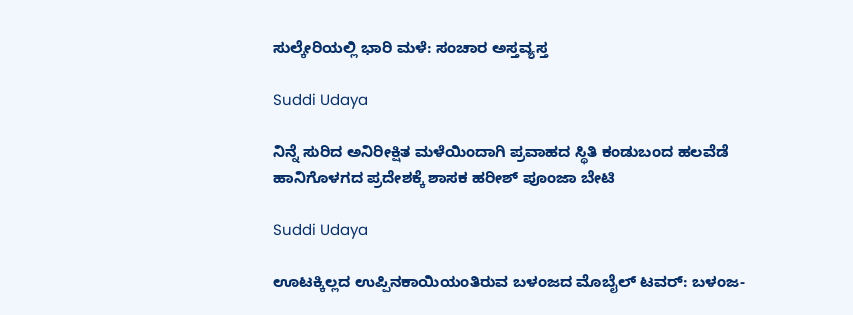ಸುಲ್ಕೇರಿಯಲ್ಲಿ ಭಾರಿ ಮಳೆ: ಸಂಚಾರ ಅಸ್ತವ್ಯಸ್ತ

Suddi Udaya

ನಿನ್ನೆ ಸುರಿದ ಅನಿರೀಕ್ಷಿತ ಮಳೆಯಿಂದಾಗಿ ಪ್ರವಾಹದ ಸ್ಥಿತಿ ಕಂಡುಬಂದ ಹಲವೆಡೆ ಹಾನಿಗೊಳಗದ ಪ್ರದೇಶಕ್ಕೆ ಶಾಸಕ ಹರೀಶ್ ಪೂಂಜಾ ಬೇಟಿ

Suddi Udaya

ಊಟಕ್ಕಿಲ್ಲದ ಉಪ್ಪಿನಕಾಯಿಯಂತಿರುವ ಬಳಂಜದ ಮೊಬೈಲ್ ಟವರ್: ಬಳಂಜ-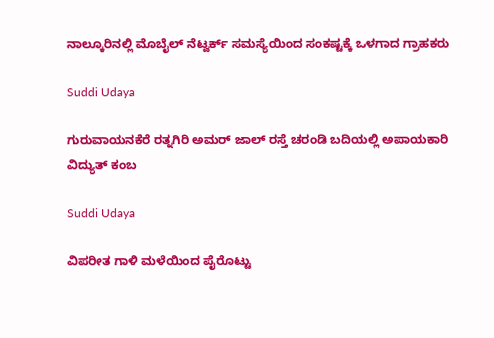ನಾಲ್ಕೂರಿನಲ್ಲಿ ಮೊಬೈಲ್ ನೆಟ್ವರ್ಕ್ ಸಮಸ್ಯೆಯಿಂದ ಸಂಕಷ್ಟಕ್ಕೆ ಒಳಗಾದ ಗ್ರಾಹಕರು

Suddi Udaya

ಗುರುವಾಯನಕೆರೆ ರತ್ನಗಿರಿ ಅಮರ್ ಜಾಲ್ ರಸ್ತೆ ಚರಂಡಿ ಬದಿಯಲ್ಲಿ ಅಪಾಯಕಾರಿ ವಿದ್ಯುತ್ ಕಂಬ

Suddi Udaya

ವಿಪರೀತ ಗಾಳಿ ಮಳೆಯಿಂದ ಪೈರೊಟ್ಟು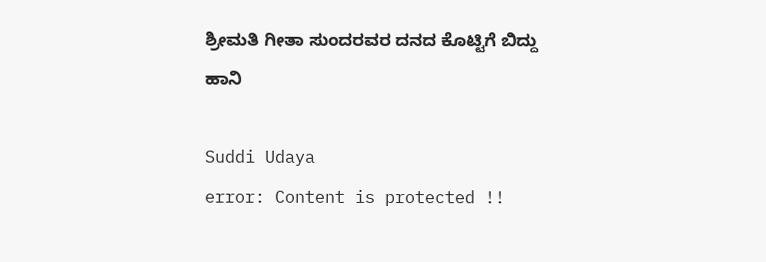ಶ್ರೀಮತಿ ಗೀತಾ ಸುಂದರವರ ದನದ ಕೊಟ್ಟಿಗೆ ಬಿದ್ದು ಹಾನಿ

Suddi Udaya
error: Content is protected !!